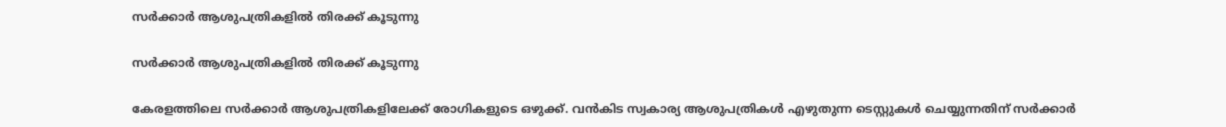സർക്കാർ ആശുപത്രികളിൽ തിരക്ക് കൂടുന്നു

സർക്കാർ ആശുപത്രികളിൽ തിരക്ക് കൂടുന്നു

കേരളത്തിലെ സർക്കാർ ആശുപത്രികളിലേക്ക് രോഗികളുടെ ഒഴുക്ക്. വൻകിട സ്വകാര്യ ആശുപത്രികൾ എഴുതുന്ന ടെസ്റ്റുകൾ ചെയ്യുന്നതിന് സർക്കാർ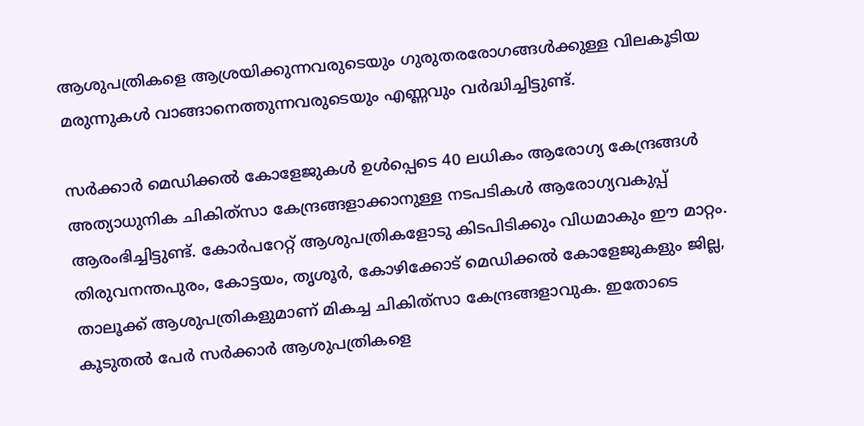ആശുപത്രികളെ ആശ്രയിക്കുന്നവരുടെയും ഗുരുതരരോഗങ്ങൾക്കുള്ള വിലകൂടിയ മരുന്നുകൾ വാങ്ങാനെത്തുന്നവരുടെയും എണ്ണവും വർദ്ധിച്ചിട്ടുണ്ട്.

സർക്കാർ മെഡിക്കൽ കോളേജുകൾ ഉൾപ്പെടെ 40 ലധികം ആരോഗ്യ കേന്ദ്രങ്ങൾ അത്യാധുനിക ചികിത്‌സാ കേന്ദ്രങ്ങളാക്കാനുള്ള നടപടികൾ ആരോഗ്യവകുപ്പ് ആരംഭിച്ചിട്ടുണ്ട്. കോർപറേറ്റ് ആശുപത്രികളോടു കിടപിടിക്കും വിധമാകും ഈ മാറ്റം. തിരുവനന്തപുരം, കോട്ടയം, തൃശൂർ, കോഴിക്കോട് മെഡിക്കൽ കോളേജുകളും ജില്ല, താലൂക്ക് ആശുപത്രികളുമാണ് മികച്ച ചികിത്‌സാ കേന്ദ്രങ്ങളാവുക. ഇതോടെ കൂടുതൽ പേർ സർക്കാർ ആശുപത്രികളെ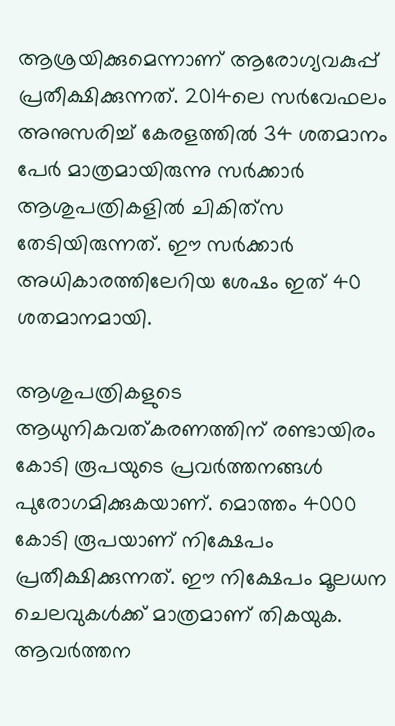ആശ്രയിക്കുമെന്നാണ് ആരോഗ്യവകുപ്പ് പ്രതീക്ഷിക്കുന്നത്. 2014ലെ സർവേഫലം അനുസരിച്ച് കേരളത്തിൽ 34 ശതമാനം പേർ മാത്രമായിരുന്നു സർക്കാർ ആശുപത്രികളിൽ ചികിത്‌സ തേടിയിരുന്നത്. ഈ സർക്കാർ അധികാരത്തിലേറിയ ശേഷം ഇത് 40 ശതമാനമായി.

ആശുപത്രികളുടെ ആധുനികവത്കരണത്തിന് രണ്ടായിരം കോടി രൂപയുടെ പ്രവർത്തനങ്ങൾ പുരോഗമിക്കുകയാണ്. മൊത്തം 4000 കോടി രൂപയാണ് നിക്ഷേപം പ്രതീക്ഷിക്കുന്നത്. ഈ നിക്ഷേപം മൂലധന ചെലവുകൾക്ക് മാത്രമാണ് തികയുക. ആവർത്തന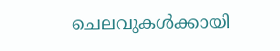ചെലവുകൾക്കായി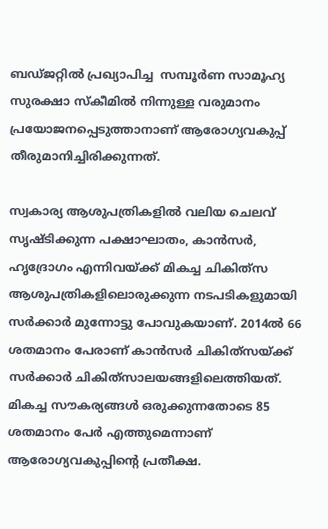ബഡ്ജറ്റിൽ പ്രഖ്യാപിച്ച  സമ്പൂർണ സാമൂഹ്യ സുരക്ഷാ സ്‌കീമിൽ നിന്നുള്ള വരുമാനം പ്രയോജനപ്പെടുത്താനാണ് ആരോഗ്യവകുപ്പ് തീരുമാനിച്ചിരിക്കുന്നത്.

സ്വകാര്യ ആശുപത്രികളിൽ വലിയ ചെലവ് സൃഷ്ടിക്കുന്ന പക്ഷാഘാതം, കാൻസർ, ഹൃദ്രോഗം എന്നിവയ്ക്ക് മികച്ച ചികിത്‌സ ആശുപത്രികളിലൊരുക്കുന്ന നടപടികളുമായി സർക്കാർ മുന്നോട്ടു പോവുകയാണ്. 2014ൽ 66 ശതമാനം പേരാണ് കാൻസർ ചികിത്‌സയ്ക്ക് സർക്കാർ ചികിത്‌സാലയങ്ങളിലെത്തിയത്. മികച്ച സൗകര്യങ്ങൾ ഒരുക്കുന്നതോടെ 85 ശതമാനം പേർ എത്തുമെന്നാണ് ആരോഗ്യവകുപ്പിന്റെ പ്രതീക്ഷ.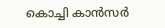കൊച്ചി കാൻസർ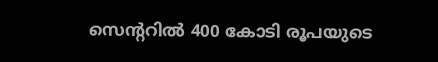സെന്ററിൽ 400 കോടി രൂപയുടെ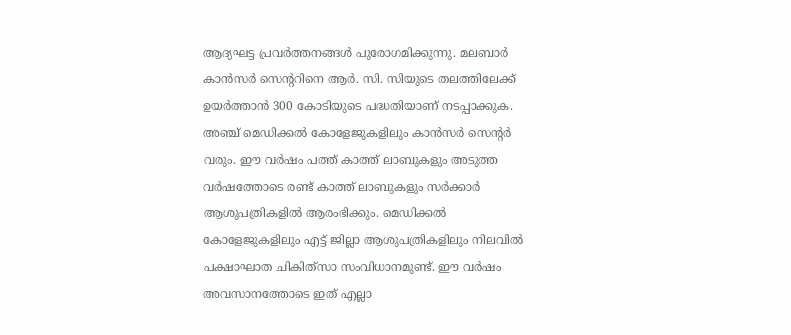ആദ്യഘട്ട പ്രവർത്തനങ്ങൾ പുരോഗമിക്കുന്നു. മലബാർ കാൻസർ സെന്ററിനെ ആർ. സി. സിയുടെ തലത്തിലേക്ക് ഉയർത്താൻ 300 കോടിയുടെ പദ്ധതിയാണ് നടപ്പാക്കുക. അഞ്ച് മെഡിക്കൽ കോളേജുകളിലും കാൻസർ സെന്റർ വരും. ഈ വർഷം പത്ത് കാത്ത് ലാബുകളും അടുത്ത വർഷത്തോടെ രണ്ട് കാത്ത് ലാബുകളും സർക്കാർ ആശുപത്രികളിൽ ആരംഭിക്കും. മെഡിക്കൽ കോളേജുകളിലും എട്ട് ജില്ലാ ആശുപത്രികളിലും നിലവിൽ പക്ഷാഘാത ചികിത്‌സാ സംവിധാനമുണ്ട്. ഈ വർഷം അവസാനത്തോടെ ഇത് എല്ലാ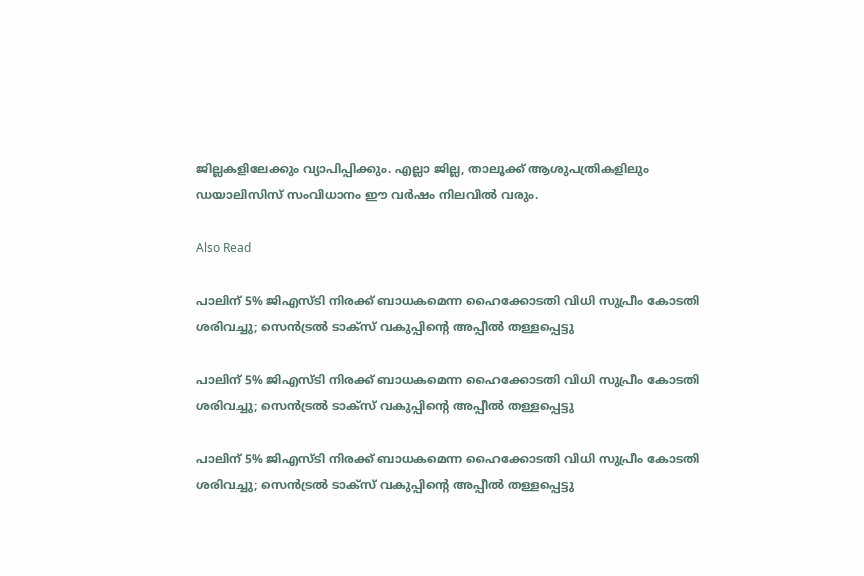ജില്ലകളിലേക്കും വ്യാപിപ്പിക്കും. എല്ലാ ജില്ല, താലൂക്ക് ആശുപത്രികളിലും ഡയാലിസിസ് സംവിധാനം ഈ വർഷം നിലവിൽ വരും.

Also Read

പാലിന് 5% ജിഎസ്ടി നിരക്ക് ബാധകമെന്ന ഹൈക്കോടതി വിധി സുപ്രീം കോടതി ശരിവച്ചു; സെൻട്രൽ ടാക്സ് വകുപ്പിന്റെ അപ്പീൽ തള്ളപ്പെട്ടു

പാലിന് 5% ജിഎസ്ടി നിരക്ക് ബാധകമെന്ന ഹൈക്കോടതി വിധി സുപ്രീം കോടതി ശരിവച്ചു; സെൻട്രൽ ടാക്സ് വകുപ്പിന്റെ അപ്പീൽ തള്ളപ്പെട്ടു

പാലിന് 5% ജിഎസ്ടി നിരക്ക് ബാധകമെന്ന ഹൈക്കോടതി വിധി സുപ്രീം കോടതി ശരിവച്ചു; സെൻട്രൽ ടാക്സ് വകുപ്പിന്റെ അപ്പീൽ തള്ളപ്പെട്ടു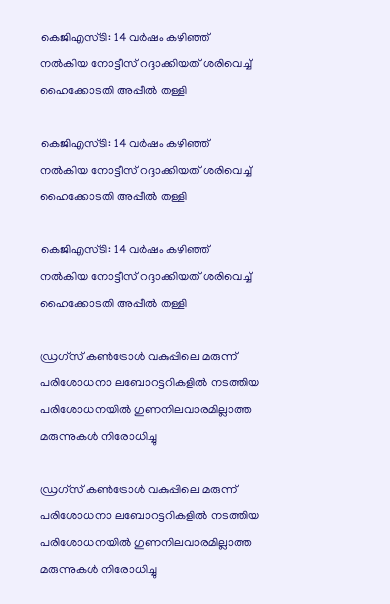കെജിഎസ്ടി: 14 വർഷം കഴിഞ്ഞ് നൽകിയ നോട്ടീസ് റദ്ദാക്കിയത് ശരിവെച്ച് ഹൈക്കോടതി അപ്പീൽ തള്ളി

കെജിഎസ്ടി: 14 വർഷം കഴിഞ്ഞ് നൽകിയ നോട്ടീസ് റദ്ദാക്കിയത് ശരിവെച്ച് ഹൈക്കോടതി അപ്പീൽ തള്ളി

കെജിഎസ്ടി: 14 വർഷം കഴിഞ്ഞ് നൽകിയ നോട്ടീസ് റദ്ദാക്കിയത് ശരിവെച്ച് ഹൈക്കോടതി അപ്പീൽ തള്ളി

ഡ്രഗ്‌സ് കൺട്രോൾ വകുപ്പിലെ മരുന്ന് പരിശോധനാ ലബോറട്ടറികളിൽ നടത്തിയ പരിശോധനയിൽ ഗുണനിലവാരമില്ലാത്ത മരുന്നുകൾ നിരോധിച്ചു

ഡ്രഗ്‌സ് കൺട്രോൾ വകുപ്പിലെ മരുന്ന് പരിശോധനാ ലബോറട്ടറികളിൽ നടത്തിയ പരിശോധനയിൽ ഗുണനിലവാരമില്ലാത്ത മരുന്നുകൾ നിരോധിച്ചു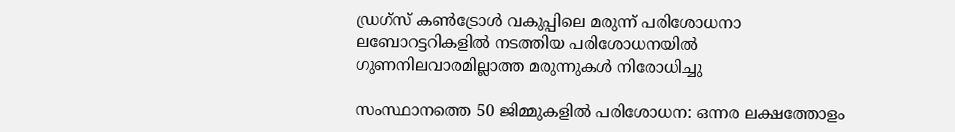ഡ്രഗ്‌സ് കൺട്രോൾ വകുപ്പിലെ മരുന്ന് പരിശോധനാ ലബോറട്ടറികളിൽ നടത്തിയ പരിശോധനയിൽ ഗുണനിലവാരമില്ലാത്ത മരുന്നുകൾ നിരോധിച്ചു

സംസ്ഥാനത്തെ 50 ജിമ്മുകളിൽ പരിശോധന: ഒന്നര ലക്ഷത്തോളം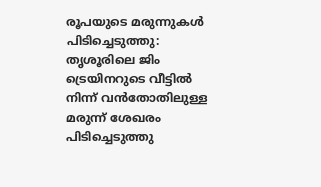രൂപയുടെ മരുന്നുകൾ പിടിച്ചെടുത്തു: തൃശൂരിലെ ജിം ട്രെയിനറുടെ വീട്ടിൽ നിന്ന് വൻതോതിലുള്ള മരുന്ന് ശേഖരം പിടിച്ചെടുത്തു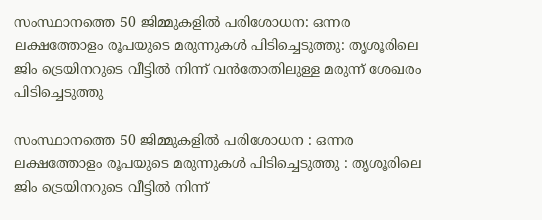സംസ്ഥാനത്തെ 50 ജിമ്മുകളിൽ പരിശോധന: ഒന്നര ലക്ഷത്തോളം രൂപയുടെ മരുന്നുകൾ പിടിച്ചെടുത്തു: തൃശൂരിലെ ജിം ട്രെയിനറുടെ വീട്ടിൽ നിന്ന് വൻതോതിലുള്ള മരുന്ന് ശേഖരം പിടിച്ചെടുത്തു

സംസ്ഥാനത്തെ 50 ജിമ്മുകളിൽ പരിശോധന : ഒന്നര ലക്ഷത്തോളം രൂപയുടെ മരുന്നുകൾ പിടിച്ചെടുത്തു : തൃശൂരിലെ ജിം ട്രെയിനറുടെ വീട്ടിൽ നിന്ന്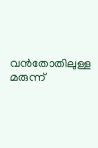വൻതോതിലുള്ള മരുന്ന്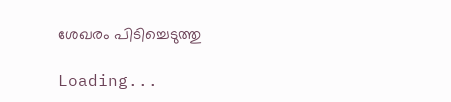ശേഖരം പിടിച്ചെടുത്തു

Loading...